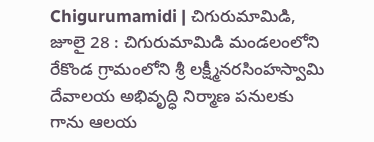Chigurumamidi | చిగురుమామిడి, జూలై 28 : చిగురుమామిడి మండలంలోని రేకొండ గ్రామంలోని శ్రీ లక్ష్మీనరసింహస్వామి దేవాలయ అభివృద్ధి నిర్మాణ పనులకు గాను ఆలయ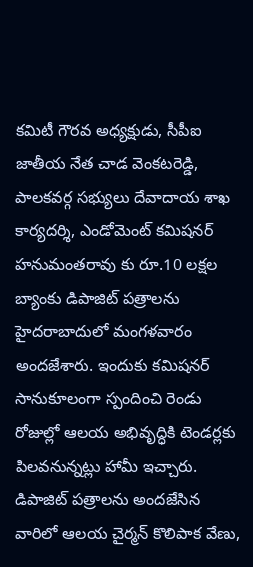కమిటీ గౌరవ అధ్యక్షుడు, సీపీఐ జాతీయ నేత చాడ వెంకటరెడ్డి, పాలకవర్గ సభ్యులు దేవాదాయ శాఖ కార్యదర్శి, ఎండోమెంట్ కమిషనర్ హనుమంతరావు కు రూ.10 లక్షల బ్యాంకు డిపాజిట్ పత్రాలను హైదరాబాదులో మంగళవారం అందజేశారు. ఇందుకు కమిషనర్ సానుకూలంగా స్పందించి రెండు రోజుల్లో ఆలయ అభివృద్ధికి టెండర్లకు పిలవనున్నట్లు హామీ ఇచ్చారు.
డిపాజిట్ పత్రాలను అందజేసిన వారిలో ఆలయ చైర్మన్ కొలిపాక వేణు,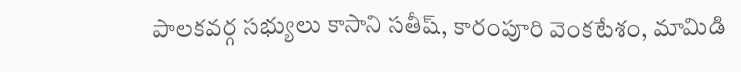పాలకవర్గ సభ్యులు కాసాని సతీష్, కారంపూరి వెంకటేశం, మామిడి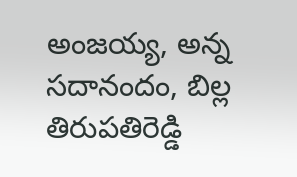అంజయ్య, అన్న సదానందం, బిల్ల తిరుపతిరెడ్డి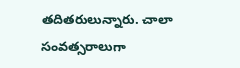తదితరులున్నారు. చాలా సంవత్సరాలుగా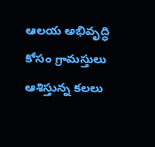ఆలయ అభివృద్ధి కోసం గ్రామస్తులు ఆశిస్తున్న కలలు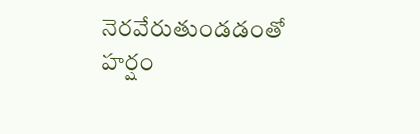నెరవేరుతుండడంతో హర్షం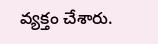వ్యక్తం చేశారు.